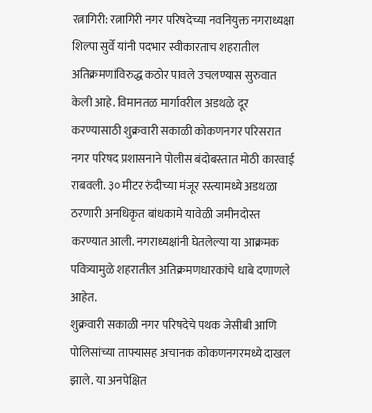रत्नागिरी: रत्नागिरी नगर परिषदेच्या नवनियुक्त नगराध्यक्षा शिल्पा सुर्वे यांनी पदभार स्वीकारताच शहरातील अतिक्रमणांविरुद्ध कठोर पावले उचलण्यास सुरुवात केली आहे. विमानतळ मार्गावरील अडथळे दूर करण्यासाठी शुक्रवारी सकाळी कोकणनगर परिसरात नगर परिषद प्रशासनाने पोलीस बंदोबस्तात मोठी कारवाई राबवली. ३० मीटर रुंदीच्या मंजूर रस्त्यामध्ये अडथळा ठरणारी अनधिकृत बांधकामे यावेळी जमीनदोस्त करण्यात आली. नगराध्यक्षांनी घेतलेल्या या आक्रमक पवित्र्यामुळे शहरातील अतिक्रमणधारकांचे धाबे दणाणले आहेत.
शुक्रवारी सकाळी नगर परिषदेचे पथक जेसीबी आणि पोलिसांच्या ताफ्यासह अचानक कोकणनगरमध्ये दाखल झाले. या अनपेक्षित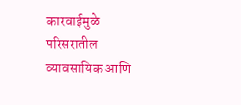कारवाईमुळे परिसरातील व्यावसायिक आणि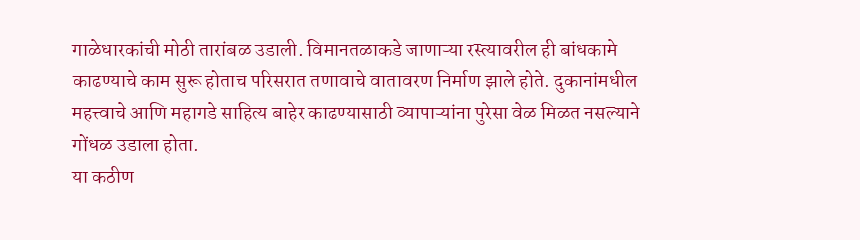गाळेधारकांची मोठी तारांबळ उडाली. विमानतळाकडे जाणाऱ्या रस्त्यावरील ही बांधकामे काढण्याचे काम सुरू होताच परिसरात तणावाचे वातावरण निर्माण झाले होते. दुकानांमधील महत्त्वाचे आणि महागडे साहित्य बाहेर काढण्यासाठी व्यापाऱ्यांना पुरेसा वेळ मिळत नसल्याने गोंधळ उडाला होता.
या कठीण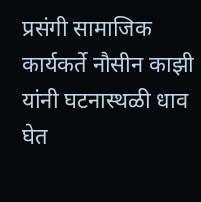प्रसंगी सामाजिक कार्यकर्ते नौसीन काझी यांनी घटनास्थळी धाव घेत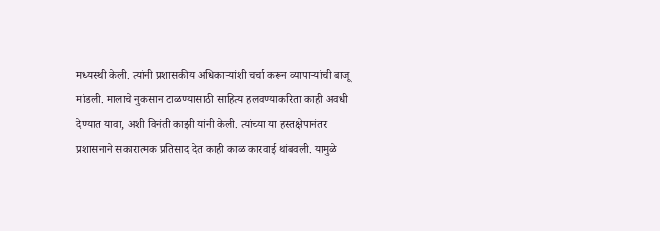मध्यस्थी केली. त्यांनी प्रशासकीय अधिकाऱ्यांशी चर्चा करून व्यापाऱ्यांची बाजू मांडली. मालाचे नुकसान टाळण्यासाठी साहित्य हलवण्याकरिता काही अवधी देण्यात यावा, अशी विनंती काझी यांनी केली. त्यांच्या या हस्तक्षेपानंतर प्रशासनाने सकारात्मक प्रतिसाद देत काही काळ कारवाई थांबवली. यामुळे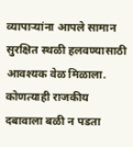व्यापाऱ्यांना आपले सामान सुरक्षित स्थळी हलवण्यासाठी आवश्यक वेळ मिळाला. कोणत्याही राजकीय दबावाला बळी न पडता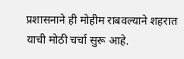प्रशासनाने ही मोहीम राबवल्याने शहरात याची मोठी चर्चा सुरू आहे.